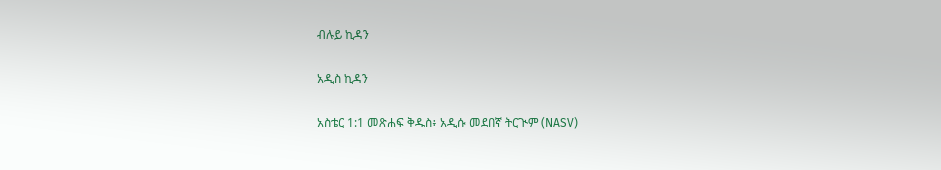ብሉይ ኪዳን

አዲስ ኪዳን

አስቴር 1:1 መጽሐፍ ቅዱስ፥ አዲሱ መደበኛ ትርጒም (NASV)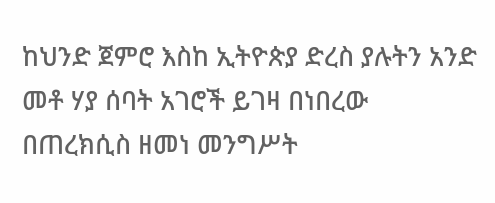ከህንድ ጀምሮ እስከ ኢትዮጵያ ድረስ ያሉትን አንድ መቶ ሃያ ሰባት አገሮች ይገዛ በነበረው በጠረክሲስ ዘመነ መንግሥት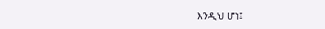እንዲህ ሆነ፤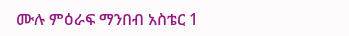ሙሉ ምዕራፍ ማንበብ አስቴር 1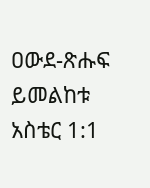ዐውደ-ጽሑፍ ይመልከቱ አስቴር 1:1